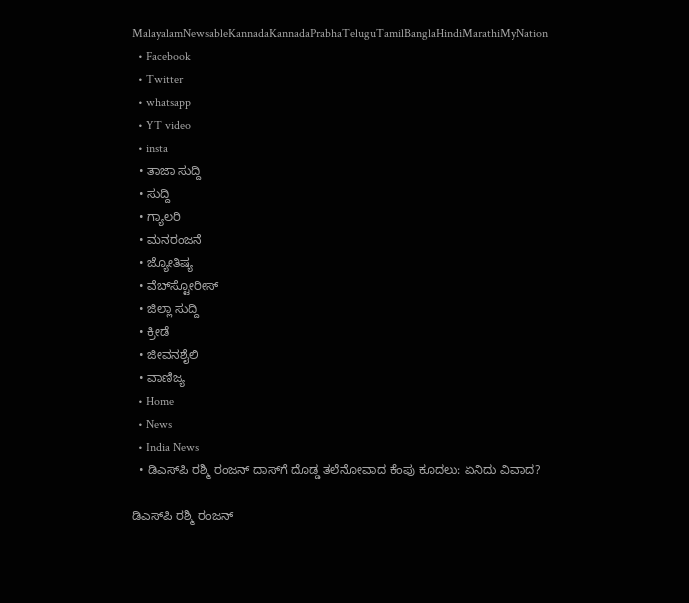MalayalamNewsableKannadaKannadaPrabhaTeluguTamilBanglaHindiMarathiMyNation
  • Facebook
  • Twitter
  • whatsapp
  • YT video
  • insta
  • ತಾಜಾ ಸುದ್ದಿ
  • ಸುದ್ದಿ
  • ಗ್ಯಾಲರಿ
  • ಮನರಂಜನೆ
  • ಜ್ಯೋತಿಷ್ಯ
  • ವೆಬ್‌ಸ್ಟೋರೀಸ್
  • ಜಿಲ್ಲಾ ಸುದ್ದಿ
  • ಕ್ರೀಡೆ
  • ಜೀವನಶೈಲಿ
  • ವಾಣಿಜ್ಯ
  • Home
  • News
  • India News
  • ಡಿಎಸ್‌ಪಿ ರಶ್ಮಿ ರಂಜನ್‌ ದಾಸ್‌ಗೆ ದೊಡ್ಡ ತಲೆನೋವಾದ ಕೆಂಪು ಕೂದಲು: ಏನಿದು ವಿವಾದ?

ಡಿಎಸ್‌ಪಿ ರಶ್ಮಿ ರಂಜನ್‌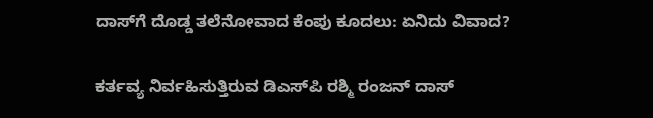ದಾಸ್‌ಗೆ ದೊಡ್ಡ ತಲೆನೋವಾದ ಕೆಂಪು ಕೂದಲು: ಏನಿದು ವಿವಾದ?

ಕರ್ತವ್ಯ ನಿರ್ವಹಿಸುತ್ತಿರುವ ಡಿಎಸ್‌ಪಿ ರಶ್ಮಿ ರಂಜನ್‌ ದಾಸ್‌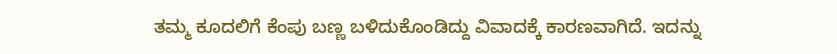ತಮ್ಮ ಕೂದಲಿಗೆ ಕೆಂಪು ಬಣ್ಣ ಬಳಿದುಕೊಂಡಿದ್ದು ವಿವಾದಕ್ಕೆ ಕಾರಣವಾಗಿದೆ. ಇದನ್ನು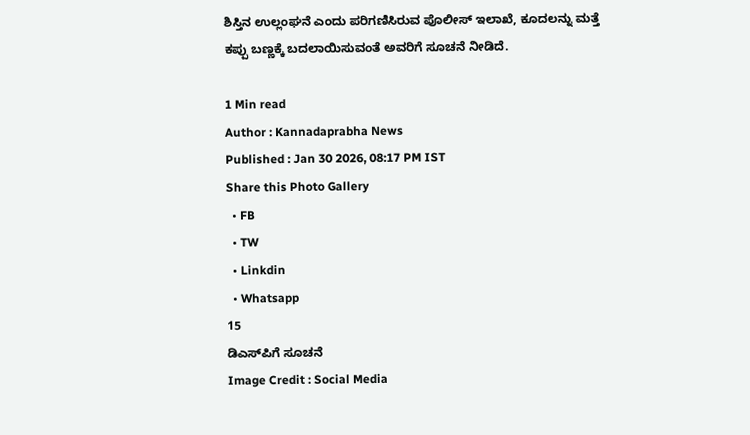ಶಿಸ್ತಿನ ಉಲ್ಲಂಘನೆ ಎಂದು ಪರಿಗಣಿಸಿರುವ ಪೊಲೀಸ್ ಇಲಾಖೆ, ಕೂದಲನ್ನು ಮತ್ತೆ ಕಪ್ಪು ಬಣ್ಣಕ್ಕೆ ಬದಲಾಯಿಸುವಂತೆ ಅವರಿಗೆ ಸೂಚನೆ ನೀಡಿದೆ.

1 Min read
Author : Kannadaprabha News
Published : Jan 30 2026, 08:17 PM IST
Share this Photo Gallery
  • FB
  • TW
  • Linkdin
  • Whatsapp
15
ಡಿಎಸ್‌ಪಿಗೆ ಸೂಚನೆ
Image Credit : Social Media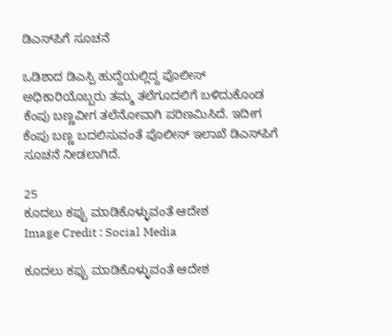ಡಿಎಸ್‌ಪಿಗೆ ಸೂಚನೆ

ಒಡಿಶಾದ ಡಿಎಸ್ಪಿ ಹುದ್ದೆಯಲ್ಲಿದ್ದ ಪೊಲೀಸ್‌ ಅಧಿಕಾರಿಯೊಬ್ಬರು ತಮ್ಮ ತಲೆಗೂದಲಿಗೆ ಬಳಿದುಕೊಂಡ ಕೆಂಪು ಬಣ್ಣವೀಗ ತಲೆನೋವಾಗಿ ಪರಿಣಮಿಸಿದೆ. ಇದೀಗ ಕೆಂಪು ಬಣ್ಣ ಬದಲಿಸುವಂತೆ ಪೊಲೀಸ್ ಇಲಾಖೆ ಡಿಎಸ್‌ಪಿಗೆ ಸೂಚನೆ ನೀಡಲಾಗಿದೆ.

25
ಕೂದಲು ಕಪ್ಪು ಮಾಡಿಕೊಳ್ಳುವಂತೆ ಆದೇಶ
Image Credit : Social Media

ಕೂದಲು ಕಪ್ಪು ಮಾಡಿಕೊಳ್ಳುವಂತೆ ಆದೇಶ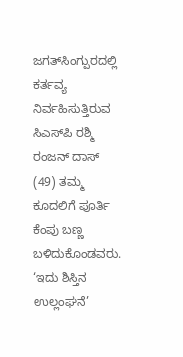ಜಗತ್‌ಸಿಂಗ್ಪುರದಲ್ಲಿ ಕರ್ತವ್ಯ ನಿರ್ವಹಿಸುತ್ತಿರುವ ಸಿಎಸ್‌ಪಿ ರಶ್ಮಿ ರಂಜನ್‌ ದಾಸ್‌ (49) ತಮ್ಮ ಕೂದಲಿಗೆ ಪೂರ್ತಿ ಕೆಂಪು ಬಣ್ಣ ಬಳಿದುಕೊಂಡವರು. ‘ಇದು ಶಿಸ್ತಿನ ಉಲ್ಲಂಘನೆ’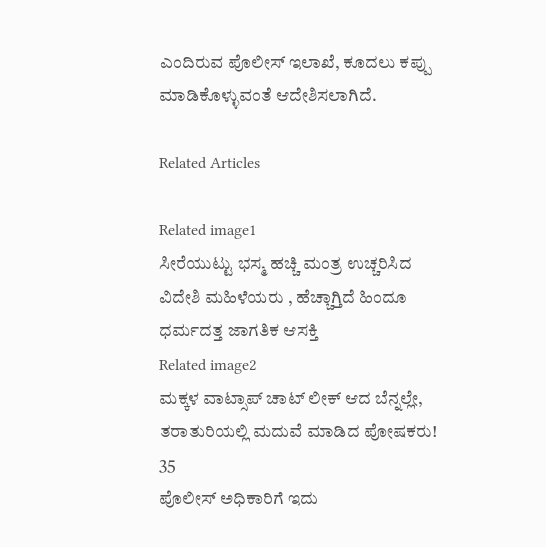ಎಂದಿರುವ ಪೊಲೀಸ್‌ ಇಲಾಖೆ, ಕೂದಲು ಕಪ್ಪು ಮಾಡಿಕೊಳ್ಳುವಂತೆ ಆದೇಶಿಸಲಾಗಿದೆ.

Related Articles

Related image1
ಸೀರೆಯುಟ್ಟು ಭಸ್ಮ ಹಚ್ಚಿ ಮಂತ್ರ ಉಚ್ಚರಿಸಿದ ವಿದೇಶಿ ಮಹಿಳೆಯರು , ಹೆಚ್ಚಾಗ್ತಿದೆ ಹಿಂದೂ ಧರ್ಮದತ್ತ ಜಾಗತಿಕ ಆಸಕ್ತಿ
Related image2
ಮಕ್ಕಳ ವಾಟ್ಸಾಪ್‌ ಚಾಟ್‌ ಲೀಕ್‌ ಆದ ಬೆನ್ನಲ್ಲೇ, ತರಾತುರಿಯಲ್ಲಿ ಮದುವೆ ಮಾಡಿದ ಪೋಷಕರು!
35
ಪೊಲೀಸ್‌ ಅಧಿಕಾರಿಗೆ ಇದು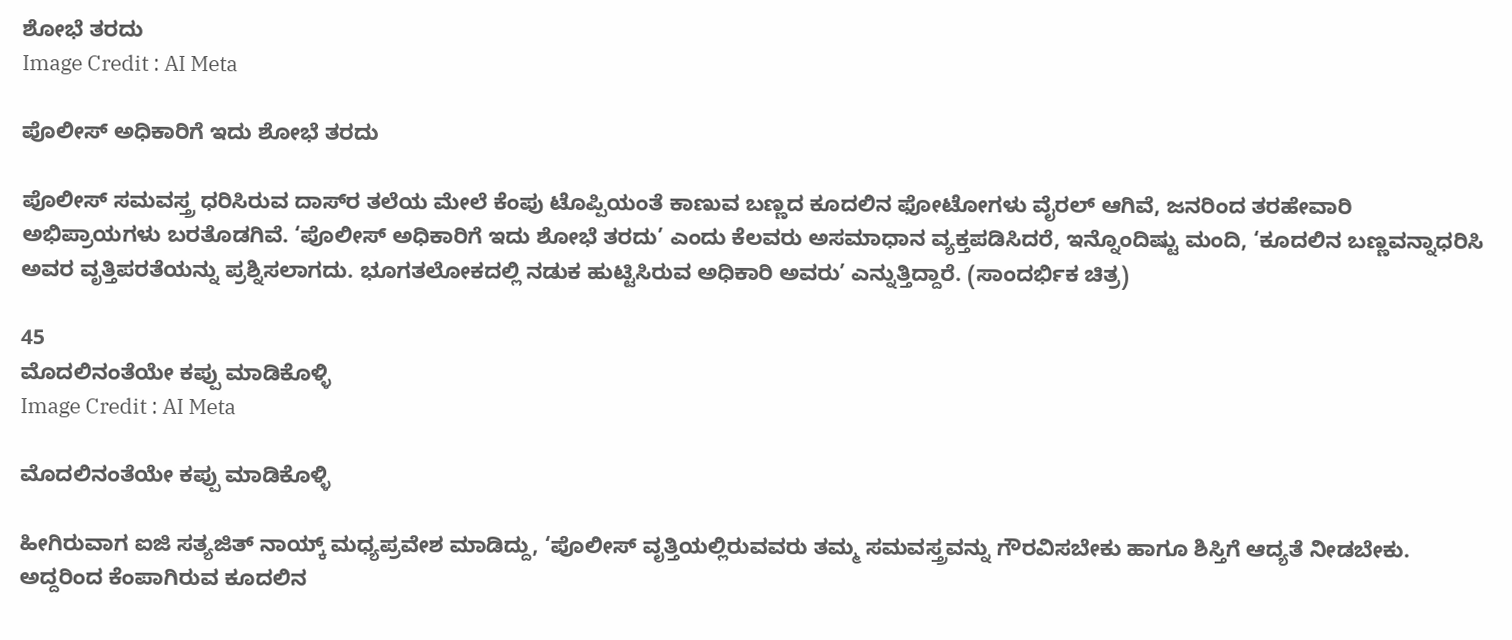ಶೋಭೆ ತರದು
Image Credit : AI Meta

ಪೊಲೀಸ್‌ ಅಧಿಕಾರಿಗೆ ಇದು ಶೋಭೆ ತರದು

ಪೊಲೀಸ್‌ ಸಮವಸ್ತ್ರ ಧರಿಸಿರುವ ದಾಸ್‌ರ ತಲೆಯ ಮೇಲೆ ಕೆಂಪು ಟೊಪ್ಪಿಯಂತೆ ಕಾಣುವ ಬಣ್ಣದ ಕೂದಲಿನ ಫೋಟೋಗಳು ವೈರಲ್‌ ಆಗಿವೆ, ಜನರಿಂದ ತರಹೇವಾರಿ ಅಭಿಪ್ರಾಯಗಳು ಬರತೊಡಗಿವೆ. ‘ಪೊಲೀಸ್‌ ಅಧಿಕಾರಿಗೆ ಇದು ಶೋಭೆ ತರದು’ ಎಂದು ಕೆಲವರು ಅಸಮಾಧಾನ ವ್ಯಕ್ತಪಡಿಸಿದರೆ, ಇನ್ನೊಂದಿಷ್ಟು ಮಂದಿ, ‘ಕೂದಲಿನ ಬಣ್ಣವನ್ನಾಧರಿಸಿ ಅವರ ವೃತ್ತಿಪರತೆಯನ್ನು ಪ್ರಶ್ನಿಸಲಾಗದು. ಭೂಗತಲೋಕದಲ್ಲಿ ನಡುಕ ಹುಟ್ಟಿಸಿರುವ ಅಧಿಕಾರಿ ಅವರು’ ಎನ್ನುತ್ತಿದ್ದಾರೆ. (ಸಾಂದರ್ಭಿಕ ಚಿತ್ರ)

45
ಮೊದಲಿನಂತೆಯೇ ಕಪ್ಪು ಮಾಡಿಕೊಳ್ಳಿ
Image Credit : AI Meta

ಮೊದಲಿನಂತೆಯೇ ಕಪ್ಪು ಮಾಡಿಕೊಳ್ಳಿ

ಹೀಗಿರುವಾಗ ಐಜಿ ಸತ್ಯಜಿತ್‌ ನಾಯ್ಕ್‌ ಮಧ್ಯಪ್ರವೇಶ ಮಾಡಿದ್ದು, ‘ಪೊಲೀಸ್‌ ವೃತ್ತಿಯಲ್ಲಿರುವವರು ತಮ್ಮ ಸಮವಸ್ತ್ರವನ್ನು ಗೌರವಿಸಬೇಕು ಹಾಗೂ ಶಿಸ್ತಿಗೆ ಆದ್ಯತೆ ನೀಡಬೇಕು. ಅದ್ದರಿಂದ ಕೆಂಪಾಗಿರುವ ಕೂದಲಿನ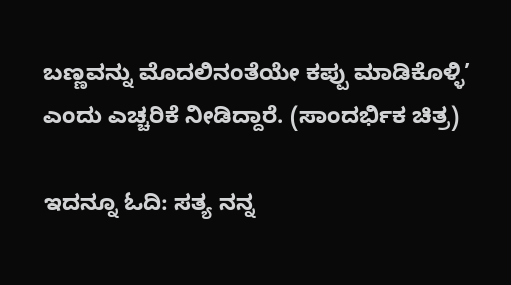ಬಣ್ಣವನ್ನು ಮೊದಲಿನಂತೆಯೇ ಕಪ್ಪು ಮಾಡಿಕೊಳ್ಳಿ’ ಎಂದು ಎಚ್ಚರಿಕೆ ನೀಡಿದ್ದಾರೆ. (ಸಾಂದರ್ಭಿಕ ಚಿತ್ರ)

ಇದನ್ನೂ ಓದಿ: ಸತ್ಯ ನನ್ನ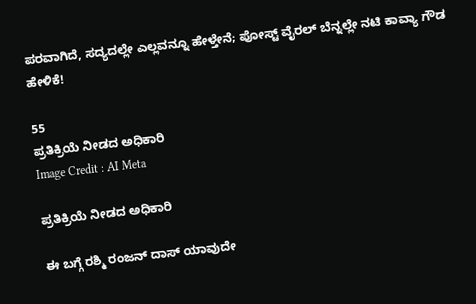ಪರವಾಗಿದೆ, ಸದ್ಯದಲ್ಲೇ ಎಲ್ಲವನ್ನೂ ಹೇಳ್ತೇನೆ; ಪೋಸ್ಟ್ ವೈರಲ್ ಬೆನ್ನಲ್ಲೇ ನಟಿ ಕಾವ್ಯಾ ಗೌಡ ಹೇಳಿಕೆ!

55
ಪ್ರತಿಕ್ರಿಯೆ ನೀಡದ ಅಧಿಕಾರಿ
Image Credit : AI Meta

ಪ್ರತಿಕ್ರಿಯೆ ನೀಡದ ಅಧಿಕಾರಿ

ಈ ಬಗ್ಗೆ ರಶ್ಮಿ ರಂಜನ್‌ ದಾಸ್‌ ಯಾವುದೇ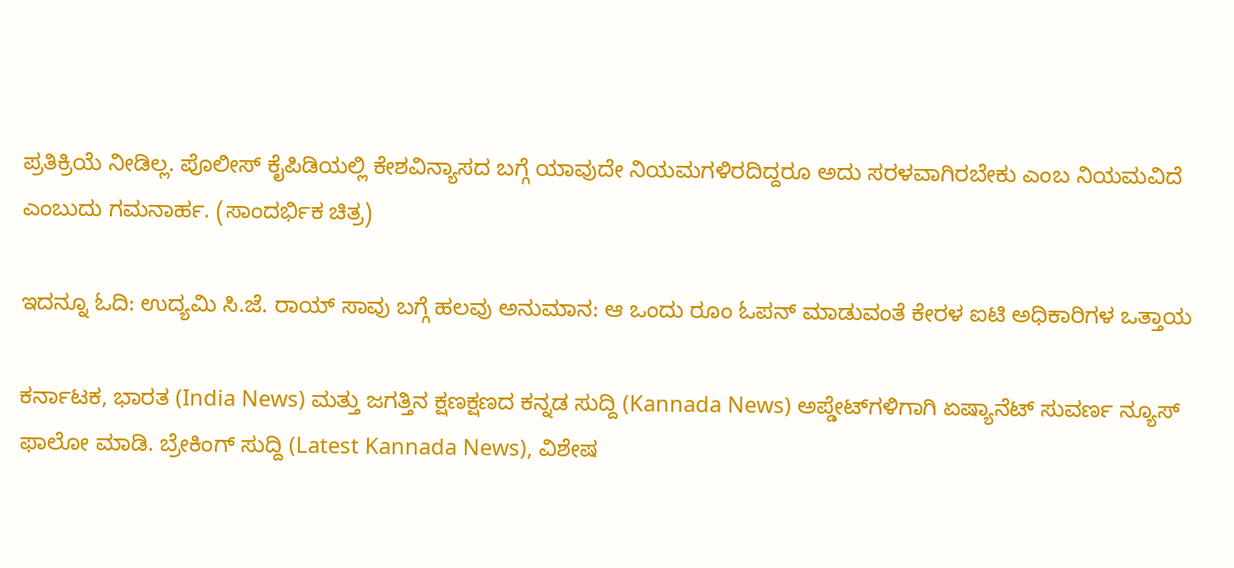ಪ್ರತಿಕ್ರಿಯೆ ನೀಡಿಲ್ಲ. ಪೊಲೀಸ್‌ ಕೈಪಿಡಿಯಲ್ಲಿ ಕೇಶವಿನ್ಯಾಸದ ಬಗ್ಗೆ ಯಾವುದೇ ನಿಯಮಗಳಿರದಿದ್ದರೂ ಅದು ಸರಳವಾಗಿರಬೇಕು ಎಂಬ ನಿಯಮವಿದೆ ಎಂಬುದು ಗಮನಾರ್ಹ. (ಸಾಂದರ್ಭಿಕ ಚಿತ್ರ)

ಇದನ್ನೂ ಓದಿ: ಉದ್ಯಮಿ ಸಿ.ಜೆ. ರಾಯ್ ಸಾವು ಬಗ್ಗೆ ಹಲವು ಅನುಮಾನ: ಆ ಒಂದು ರೂಂ ಓಪನ್ ಮಾಡುವಂತೆ ಕೇರಳ ಐಟಿ ಅಧಿಕಾರಿಗಳ ಒತ್ತಾಯ

ಕರ್ನಾಟಕ, ಭಾರತ (India News) ಮತ್ತು ಜಗತ್ತಿನ ಕ್ಷಣಕ್ಷಣದ ಕನ್ನಡ ಸುದ್ದಿ (Kannada News) ಅಪ್ಡೇಟ್‌ಗಳಿಗಾಗಿ ಏಷ್ಯಾನೆಟ್ ಸುವರ್ಣ ನ್ಯೂಸ್‌ ಫಾಲೋ ಮಾಡಿ. ಬ್ರೇಕಿಂಗ್ ಸುದ್ದಿ (Latest Kannada News), ವಿಶೇಷ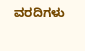ವರದಿಗಳು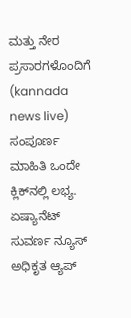ಮತ್ತು ನೇರ ಪ್ರಸಾರಗಳೊಂದಿಗೆ (kannada news live) ಸಂಪೂರ್ಣ ಮಾಹಿತಿ ಒಂದೇ ಕ್ಲಿಕ್‌ನಲ್ಲಿ ಲಭ್ಯ. ಏಷ್ಯಾನೆಟ್ ಸುವರ್ಣ ನ್ಯೂಸ್ ಅಧಿಕೃತ ಆ್ಯಪ್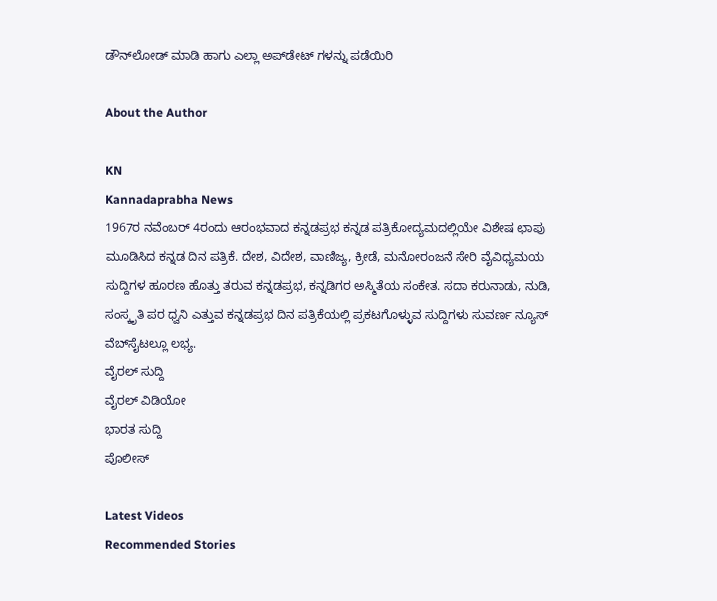ಡೌನ್‌ಲೋಡ್ ಮಾಡಿ ಹಾಗು ಎಲ್ಲಾ ಅಪ್‌ಡೇಟ್ ಗಳನ್ನು ಪಡೆಯಿರಿ

About the Author

KN
Kannadaprabha News
1967ರ ನವೆಂಬರ್ 4ರಂದು ಆರಂಭವಾದ ಕನ್ನಡಪ್ರಭ ಕನ್ನಡ ಪತ್ರಿಕೋದ್ಯಮದಲ್ಲಿಯೇ ವಿಶೇಷ ಛಾಪು ಮೂಡಿಸಿದ ಕನ್ನಡ ದಿನ ಪತ್ರಿಕೆ. ದೇಶ, ವಿದೇಶ, ವಾಣಿಜ್ಯ, ಕ್ರೀಡೆ, ಮನೋರಂಜನೆ ಸೇರಿ ವೈವಿಧ್ಯಮಯ ಸುದ್ದಿಗಳ ಹೂರಣ ಹೊತ್ತು ತರುವ ಕನ್ನಡಪ್ರಭ, ಕನ್ನಡಿಗರ ಅಸ್ಮಿತೆಯ ಸಂಕೇತ. ಸದಾ ಕರುನಾಡು, ನುಡಿ, ಸಂಸ್ಕೃತಿ ಪರ ಧ್ವನಿ ಎತ್ತುವ ಕನ್ನಡಪ್ರಭ ದಿನ ಪತ್ರಿಕೆಯಲ್ಲಿ ಪ್ರಕಟಗೊಳ್ಳುವ ಸುದ್ದಿಗಳು ಸುವರ್ಣ ನ್ಯೂಸ್ ವೆಬ್‌ಸೈಟಲ್ಲೂ ಲಭ್ಯ.
ವೈರಲ್ ಸುದ್ದಿ
ವೈರಲ್ ವಿಡಿಯೋ
ಭಾರತ ಸುದ್ದಿ
ಪೊಲೀಸ್

Latest Videos
Recommended Stories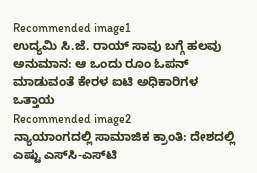Recommended image1
ಉದ್ಯಮಿ ಸಿ.ಜೆ. ರಾಯ್ ಸಾವು ಬಗ್ಗೆ ಹಲವು ಅನುಮಾನ: ಆ ಒಂದು ರೂಂ ಓಪನ್ ಮಾಡುವಂತೆ ಕೇರಳ ಐಟಿ ಅಧಿಕಾರಿಗಳ ಒತ್ತಾಯ
Recommended image2
ನ್ಯಾಯಾಂಗದಲ್ಲಿ ಸಾಮಾಜಿಕ ಕ್ರಾಂತಿ: ದೇಶದಲ್ಲಿ ಎಷ್ಟು ಎಸ್‌ಸಿ-ಎಸ್‌ಟಿ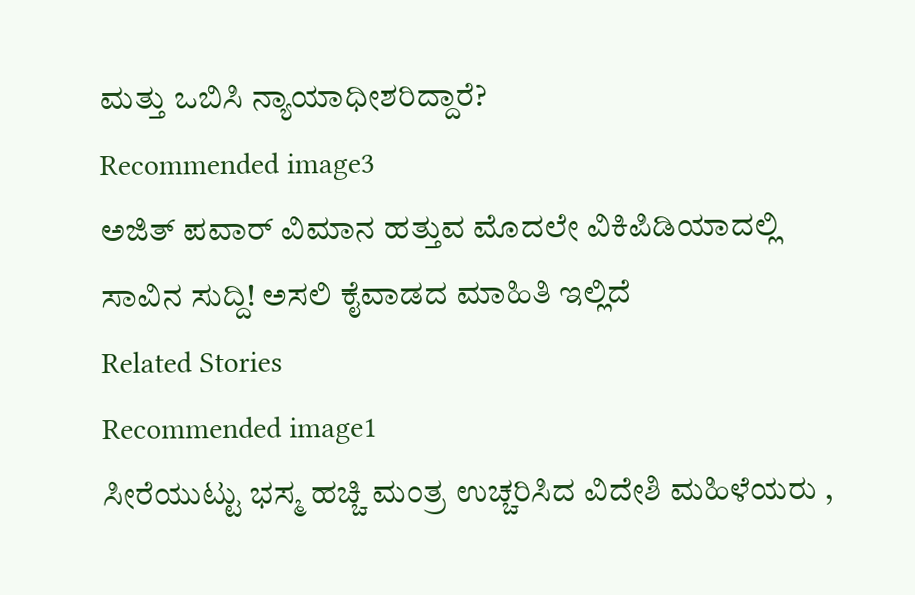ಮತ್ತು ಒಬಿಸಿ ನ್ಯಾಯಾಧೀಶರಿದ್ದಾರೆ?
Recommended image3
ಅಜಿತ್ ಪವಾರ್ ವಿಮಾನ ಹತ್ತುವ ಮೊದಲೇ ವಿಕಿಪಿಡಿಯಾದಲ್ಲಿ ಸಾವಿನ ಸುದ್ದಿ! ಅಸಲಿ ಕೈವಾಡದ ಮಾಹಿತಿ ಇಲ್ಲಿದೆ
Related Stories
Recommended image1
ಸೀರೆಯುಟ್ಟು ಭಸ್ಮ ಹಚ್ಚಿ ಮಂತ್ರ ಉಚ್ಚರಿಸಿದ ವಿದೇಶಿ ಮಹಿಳೆಯರು ,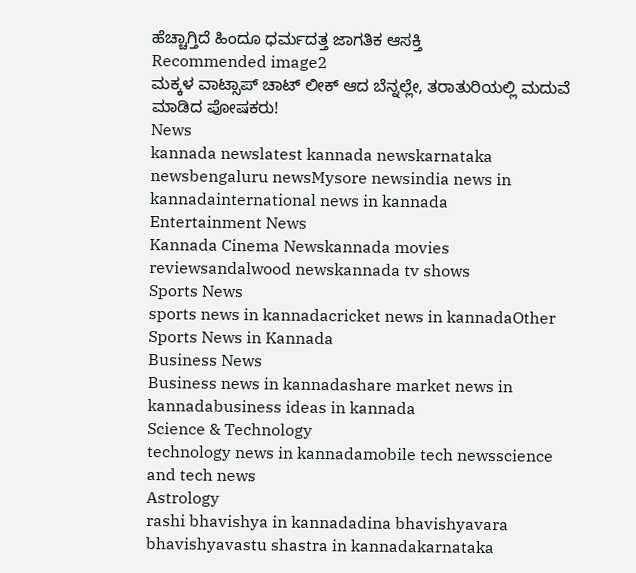ಹೆಚ್ಚಾಗ್ತಿದೆ ಹಿಂದೂ ಧರ್ಮದತ್ತ ಜಾಗತಿಕ ಆಸಕ್ತಿ
Recommended image2
ಮಕ್ಕಳ ವಾಟ್ಸಾಪ್‌ ಚಾಟ್‌ ಲೀಕ್‌ ಆದ ಬೆನ್ನಲ್ಲೇ, ತರಾತುರಿಯಲ್ಲಿ ಮದುವೆ ಮಾಡಿದ ಪೋಷಕರು!
News
kannada newslatest kannada newskarnataka newsbengaluru newsMysore newsindia news in kannadainternational news in kannada
Entertainment News
Kannada Cinema Newskannada movies reviewsandalwood newskannada tv shows
Sports News
sports news in kannadacricket news in kannadaOther Sports News in Kannada
Business News
Business news in kannadashare market news in kannadabusiness ideas in kannada
Science & Technology
technology news in kannadamobile tech newsscience and tech news
Astrology
rashi bhavishya in kannadadina bhavishyavara bhavishyavastu shastra in kannadakarnataka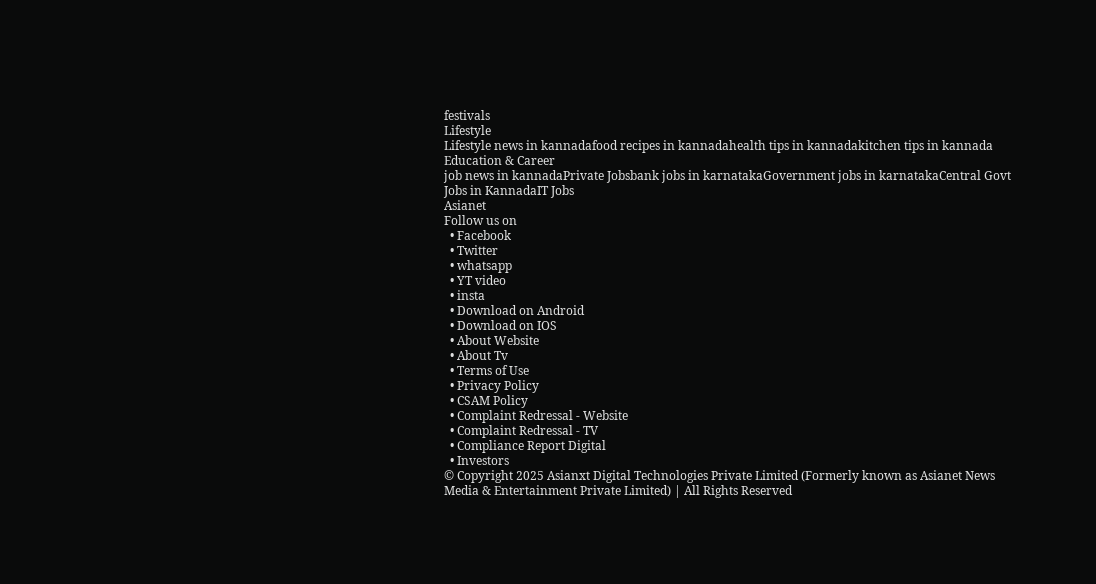festivals
Lifestyle
Lifestyle news in kannadafood recipes in kannadahealth tips in kannadakitchen tips in kannada
Education & Career
job news in kannadaPrivate Jobsbank jobs in karnatakaGovernment jobs in karnatakaCentral Govt Jobs in KannadaIT Jobs
Asianet
Follow us on
  • Facebook
  • Twitter
  • whatsapp
  • YT video
  • insta
  • Download on Android
  • Download on IOS
  • About Website
  • About Tv
  • Terms of Use
  • Privacy Policy
  • CSAM Policy
  • Complaint Redressal - Website
  • Complaint Redressal - TV
  • Compliance Report Digital
  • Investors
© Copyright 2025 Asianxt Digital Technologies Private Limited (Formerly known as Asianet News Media & Entertainment Private Limited) | All Rights Reserved